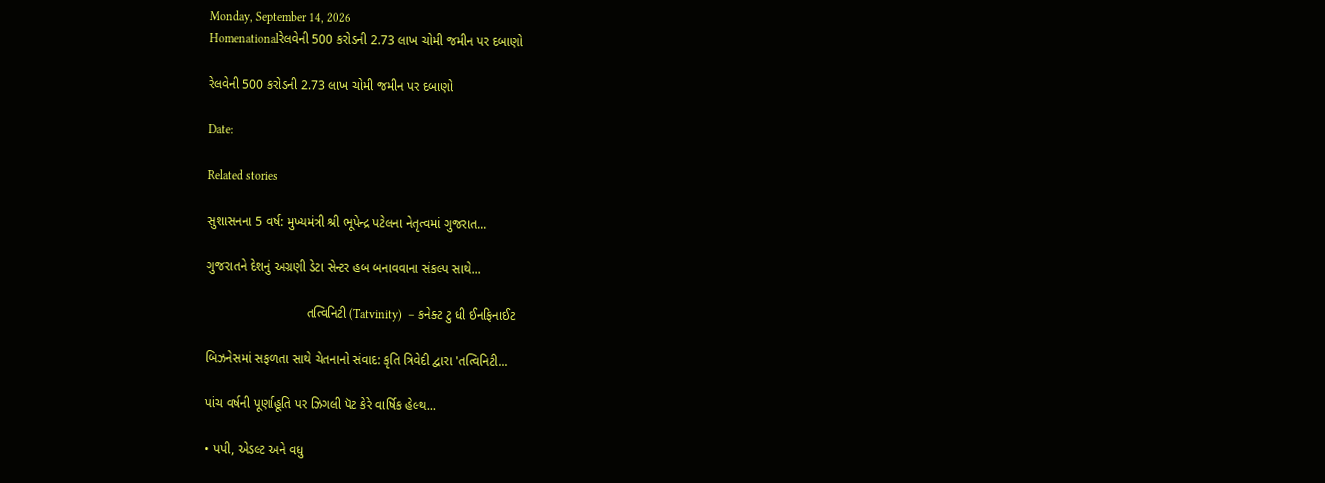Monday, September 14, 2026
Homenationalરેલવેની 500 કરોડની 2.73 લાખ ચોમી જમીન પર દબાણો

રેલવેની 500 કરોડની 2.73 લાખ ચોમી જમીન પર દબાણો

Date:

Related stories

સુશાસનના 5 વર્ષ: મુખ્યમંત્રી શ્રી ભૂપેન્દ્ર પટેલના નેતૃત્વમાં ગુજરાત...

ગુજરાતને દેશનું અગ્રણી ડેટા સેન્ટર હબ બનાવવાના સંકલ્પ સાથે...

                            તત્વિનિટી (Tatvinity)  – કનેક્ટ ટુ ધી ઈનફિનાઈટ

બિઝનેસમાં સફળતા સાથે ચેતનાનો સંવાદ: કૃતિ ત્રિવેદી દ્વારા 'તત્વિનિટી...

પાંચ વર્ષની પૂર્ણાહૂતિ પર ઝિગલી પૅટ કેરે વાર્ષિક હેલ્થ...

• પપી, એડલ્ટ અને વધુ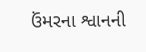ઉંમરના શ્વાનની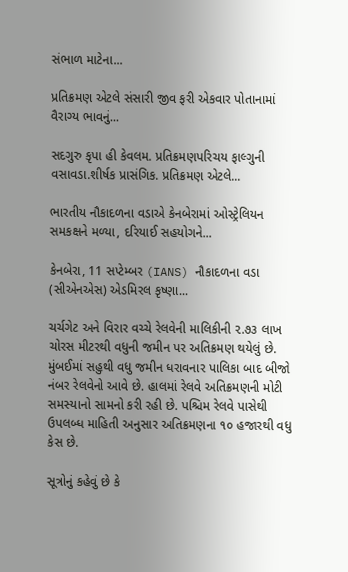સંભાળ માટેના...

પ્રતિક્રમણ એટલે સંસારી જીવ ફરી એકવાર પોતાનામાં વૈરાગ્ય ભાવનું...

સદગુરુ કૃપા હી કેવલમ. પ્રતિક્રમણપરિચય ફાલ્ગુની વસાવડા.શીર્ષક પ્રાસંગિક. પ્રતિક્રમણ એટલે...

ભારતીય નૌકાદળના વડાએ કેનબેરામાં ઓસ્ટ્રેલિયન સમકક્ષને મળ્યા, દરિયાઈ સહયોગને...

કેનબેરા, 11 સપ્ટેમ્બર (IANS) નૌકાદળના વડા (સીએનએસ) એડમિરલ કૃષ્ણા...

ચર્ચગેટ અને વિરાર વચ્ચે રેલવેની માલિકીની ૨.૭૩ લાખ ચોરસ મીટરથી વધુની જમીન પર અતિક્રમણ થયેલું છે. મુંબઈમાં સહુથી વધુ જમીન ધરાવનાર પાલિકા બાદ બીજો નંબર રેલવેનો આવે છે. હાલમાં રેલવે અતિક્રમણની મોટી સમસ્યાનો સામનો કરી રહી છે. પશ્ચિમ રેલવે પાસેથી ઉપલબ્ધ માહિતી અનુસાર અતિક્રમણના ૧૦ હજારથી વધુ કેસ છે.

સૂત્રોનું કહેવું છે કે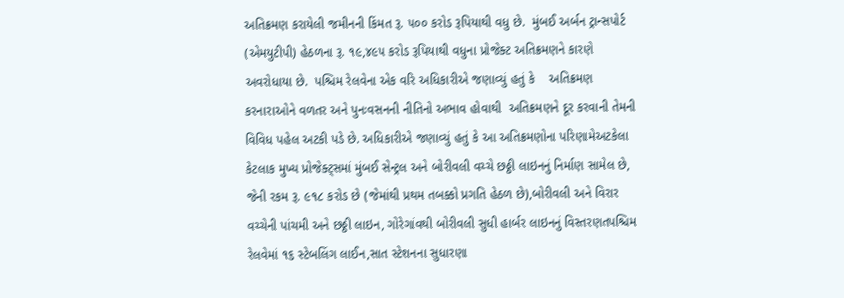અતિક્રમણ કરાયેલી જમીનની કિંમત રૂ. ૫૦૦ કરોડ રૂપિયાથી વધુ છે.  મુંબઈ અર્બન ટ્રાન્સપોર્ટ (એમયુટીપી) હેઠળના રૂ. ૧૯,૪૯૫ કરોડ રૂપિયાથી વધુના પ્રોજેક્ટ અતિક્રમણને કારણે અવરોધાયા છે.  પશ્ચિમ રેલવેના એક વરિ અધિકારીએ જણાવ્યું હતું કે    અતિક્રમણ કરનારાઓને વળતર અને પુનઃવસનની નીતિનો અભાવ હોવાથી  અતિક્રમણને દૂર કરવાની તેમની વિવિધ પહેલ અટકી પડે છે. અધિકારીએ જણાવ્યું હતું કે આ અતિક્રમણોના પરિણામેઅટકેલા કેટલાક મુખ્ય પ્રોજેક્ટ્સમાં મુંબઈ સેન્ટ્રલ અને બોરીવલી વચ્ચે છઠ્ઠી લાઇનનું નિર્માણ સામેલ છે, જેની રકમ રૂ. ૯૧૮ કરોડ છે (જેમાંથી પ્રથમ તબક્કો પ્રગતિ હેઠળ છે),બોરીવલી અને વિરાર વચ્ચેની પાંચમી અને છઠ્ઠી લાઇન, ગોરેગાંવથી બોરીવલી સુધી હાર્બર લાઇનનું વિસ્તરણતપશ્ચિમ રેલવેમાં ૧૬ સ્ટેબલિંગ લાઈન,સાત સ્ટેશનના સુધારણા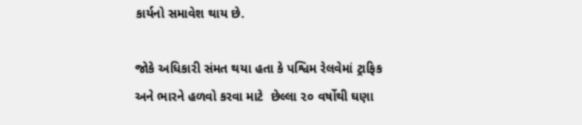કાર્યનો સમાવેશ થાય છે.

જોકે અધિકારી સંમત થયા હતા કે પશ્વિમ રેલવેમાં ટ્રાફિક અને ભારને હળવો કરવા માટે  છેલ્લા ૨૦ વર્ષોથી ઘણા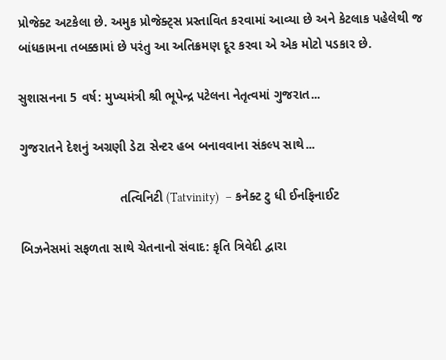પ્રોજેક્ટ અટકેલા છે. અમુક પ્રોજેક્ટ્સ પ્રસ્તાવિત કરવામાં આવ્યા છે અને કેટલાક પહેલેથી જ બાંધકામના તબક્કામાં છે પરંતુ આ અતિક્રમણ દૂર કરવા એ એક મોટો પડકાર છે.

સુશાસનના 5 વર્ષ: મુખ્યમંત્રી શ્રી ભૂપેન્દ્ર પટેલના નેતૃત્વમાં ગુજરાત...

ગુજરાતને દેશનું અગ્રણી ડેટા સેન્ટર હબ બનાવવાના સંકલ્પ સાથે...

                            તત્વિનિટી (Tatvinity)  – કનેક્ટ ટુ ધી ઈનફિનાઈટ

બિઝનેસમાં સફળતા સાથે ચેતનાનો સંવાદ: કૃતિ ત્રિવેદી દ્વારા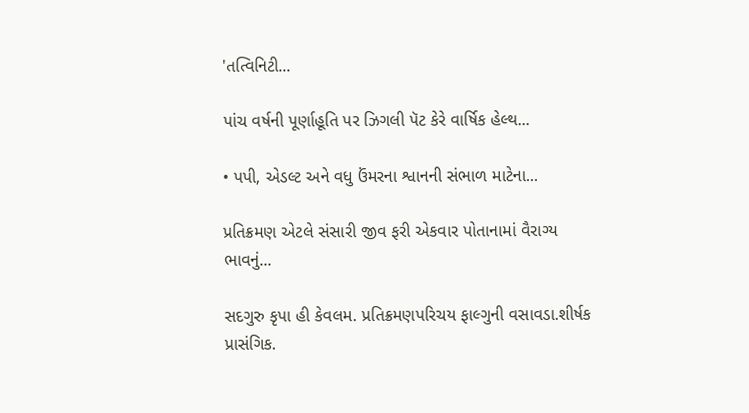'તત્વિનિટી...

પાંચ વર્ષની પૂર્ણાહૂતિ પર ઝિગલી પૅટ કેરે વાર્ષિક હેલ્થ...

• પપી, એડલ્ટ અને વધુ ઉંમરના શ્વાનની સંભાળ માટેના...

પ્રતિક્રમણ એટલે સંસારી જીવ ફરી એકવાર પોતાનામાં વૈરાગ્ય ભાવનું...

સદગુરુ કૃપા હી કેવલમ. પ્રતિક્રમણપરિચય ફાલ્ગુની વસાવડા.શીર્ષક પ્રાસંગિક.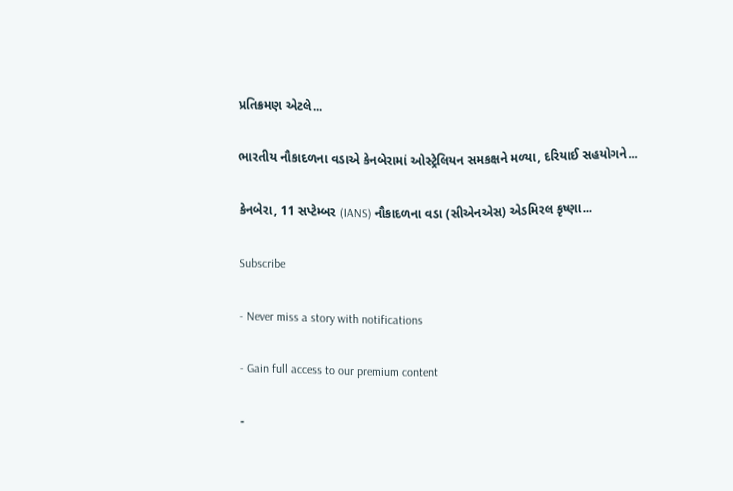પ્રતિક્રમણ એટલે...

ભારતીય નૌકાદળના વડાએ કેનબેરામાં ઓસ્ટ્રેલિયન સમકક્ષને મળ્યા, દરિયાઈ સહયોગને...

કેનબેરા, 11 સપ્ટેમ્બર (IANS) નૌકાદળના વડા (સીએનએસ) એડમિરલ કૃષ્ણા...

Subscribe

- Never miss a story with notifications

- Gain full access to our premium content

-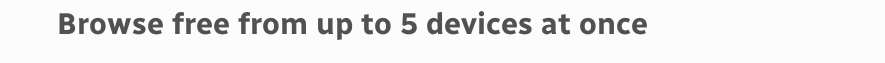Browse free from up to 5 devices at once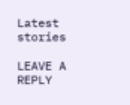Latest stories

LEAVE A REPLY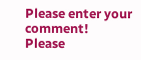Please enter your comment!
Please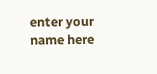enter your name here